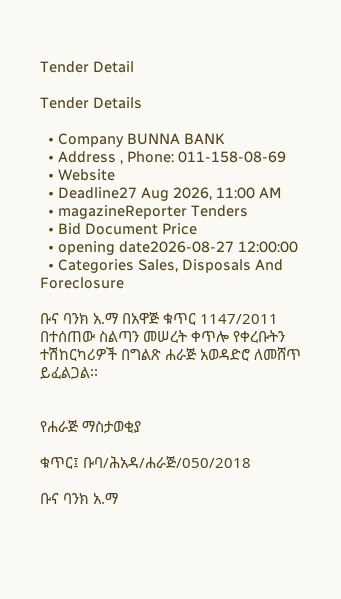Tender Detail

Tender Details

  • Company BUNNA BANK
  • Address , Phone: 011-158-08-69
  • Website
  • Deadline27 Aug 2026, 11:00 AM
  • magazineReporter Tenders
  • Bid Document Price
  • opening date2026-08-27 12:00:00
  • Categories Sales, Disposals And Foreclosure

ቡና ባንክ አ.ማ በአዋጅ ቁጥር 1147/2011 በተሰጠው ስልጣን መሠረት ቀጥሎ የቀረቡትን ተሽከርካሪዎች በግልጽ ሐራጅ አወዳድሮ ለመሸጥ ይፈልጋል፡፡


የሐራጅ ማስታወቂያ

ቁጥር፤ ቡባ/ሕአዳ/ሐራጅ/050/2018

ቡና ባንክ አ.ማ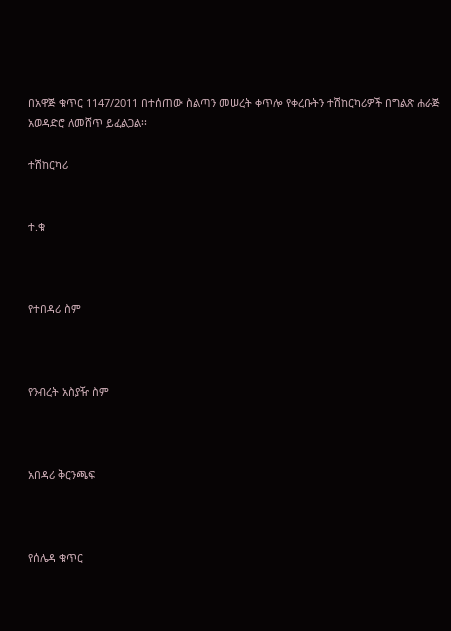በአዋጅ ቁጥር 1147/2011 በተሰጠው ስልጣን መሠረት ቀጥሎ የቀረቡትን ተሽከርካሪዎች በግልጽ ሐራጅ አወዳድሮ ለመሸጥ ይፈልጋል፡፡

ተሽከርካሪ


ተ.ቁ



የተበዳሪ ስም



የንብረት አስያዥ ስም



አበዳሪ ቅርንጫፍ



የሰሌዳ ቁጥር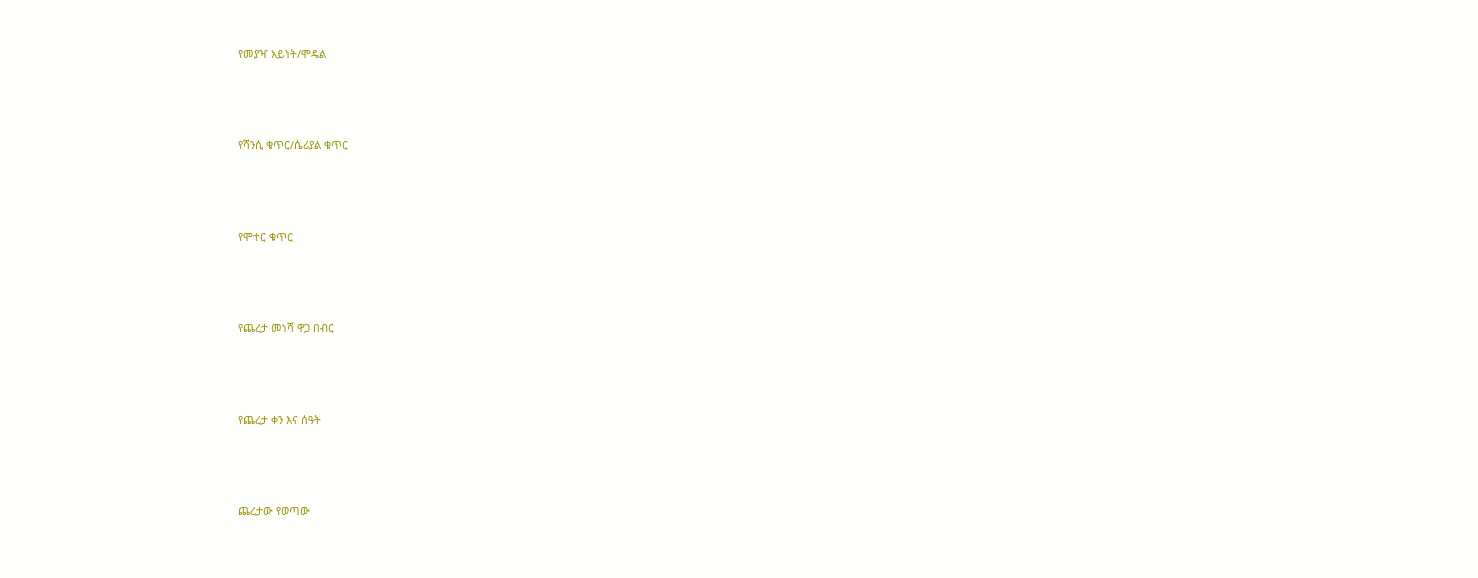የመያዣ አይነት/ሞዴል



የሻንሲ ቁጥር/ሴሪያል ቁጥር



የሞተር ቁጥር



የጨረታ መነሻ ዋጋ በብር



የጨረታ ቀን እና ሰዓት



ጨረታው የወጣው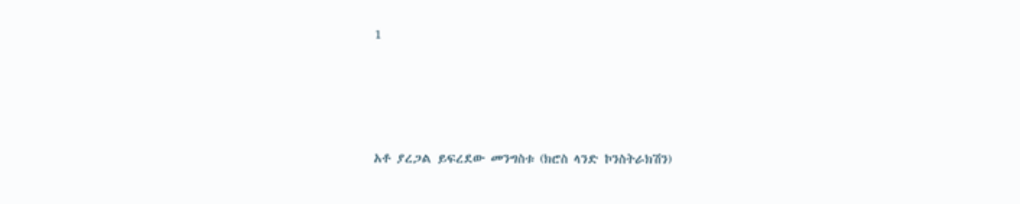1





አቶ ያረጋል ይፍረደው መንግስቱ (ክሮስ ላንድ ኮንስትራክሽን)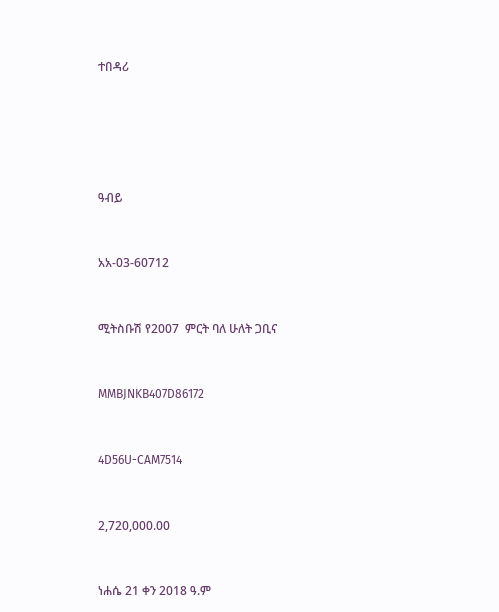ተበዳሪ







ዓብይ



አአ-03-60712



ሚትስቡሽ የ2007  ምርት ባለ ሁለት ጋቢና



MMBJNKB407D86172



4D56U-CAM7514



2,720,000.00



ነሐሴ 21 ቀን 2018 ዓ.ም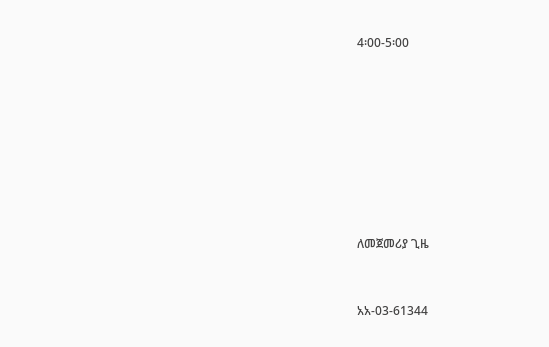4፡00-5፡00











ለመጀመሪያ ጊዜ



አአ-03-61344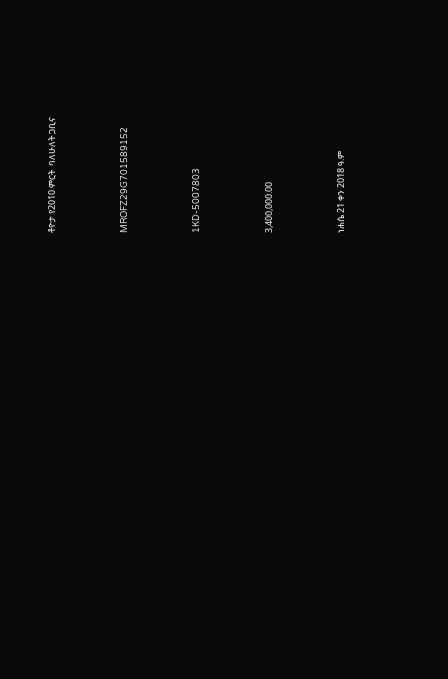ቶዮታ የ2010 ምርት  ባለሁለት ጋቢና



MROFZ29G701589152



1KD-5007803



3,400,000.00



ነሐሴ 21 ቀን 2018 ዓ.ም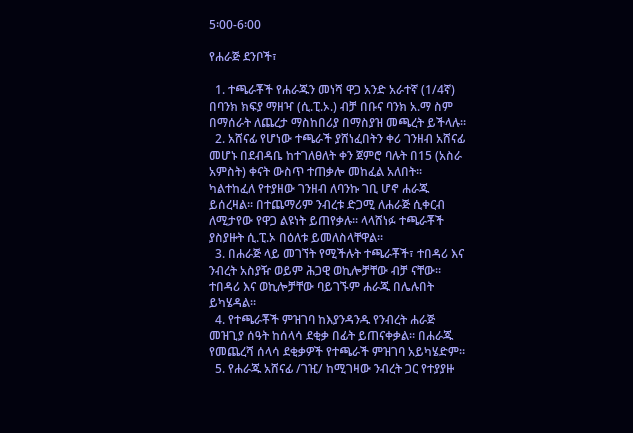5፡00-6፡00

የሐራጅ ደንቦች፣

  1. ተጫራቾች የሐራጁን መነሻ ዋጋ አንድ አራተኛ (1/4ኛ) በባንክ ክፍያ ማዘዣ (ሲ.ፒ.ኦ.) ብቻ በቡና ባንክ አ.ማ ስም በማሰራት ለጨረታ ማስከበሪያ በማስያዝ መጫረት ይችላሉ፡፡
  2. አሸናፊ የሆነው ተጫራች ያሸነፈበትን ቀሪ ገንዘብ አሸናፊ መሆኑ በደብዳቤ ከተገለፀለት ቀን ጀምሮ ባሉት በ15 (አስራ አምስት) ቀናት ውስጥ ተጠቃሎ መከፈል አለበት፡፡ ካልተከፈለ የተያዘው ገንዘብ ለባንኩ ገቢ ሆኖ ሐራጁ ይሰረዛል፡፡ በተጨማሪም ንብረቱ ድጋሚ ለሐራጅ ሲቀርብ ለሚታየው የዋጋ ልዩነት ይጠየቃሉ፡፡ ላላሸነፉ ተጫራቾች ያስያዙት ሲ.ፒ.ኦ በዕለቱ ይመለስላቸዋል፡፡
  3. በሐራጅ ላይ መገኘት የሚችሉት ተጫራቾች፣ ተበዳሪ እና ንብረት አስያዥ ወይም ሕጋዊ ወኪሎቻቸው ብቻ ናቸው፡፡ ተበዳሪ እና ወኪሎቻቸው ባይገኙም ሐራጁ በሌሉበት ይካሄዳል፡፡
  4. የተጫራቾች ምዝገባ ከእያንዳንዱ የንብረት ሐራጅ መዝጊያ ሰዓት ከሰላሳ ደቂቃ በፊት ይጠናቀቃል፡፡ በሐራጁ የመጨረሻ ሰላሳ ደቂቃዎች የተጫራች ምዝገባ አይካሄድም፡፡
  5. የሐራጁ አሸናፊ /ገዢ/ ከሚገዛው ንብረት ጋር የተያያዙ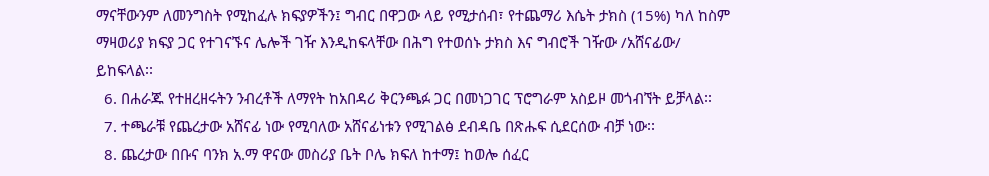ማናቸውንም ለመንግስት የሚከፈሉ ክፍያዎችን፤ ግብር በዋጋው ላይ የሚታሰብ፣ የተጨማሪ እሴት ታክስ (15%) ካለ ከስም ማዛወሪያ ክፍያ ጋር የተገናኙና ሌሎች ገዥ እንዲከፍላቸው በሕግ የተወሰኑ ታክስ እና ግብሮች ገዥው /አሸናፊው/ ይከፍላል፡፡
  6. በሐራጁ የተዘረዘሩትን ንብረቶች ለማየት ከአበዳሪ ቅርንጫፉ ጋር በመነጋገር ፕሮግራም አስይዞ መጎብኘት ይቻላል፡፡
  7. ተጫራቹ የጨረታው አሸናፊ ነው የሚባለው አሸናፊነቱን የሚገልፅ ደብዳቤ በጽሑፍ ሲደርሰው ብቻ ነው፡፡
  8. ጨረታው በቡና ባንክ አ.ማ ዋናው መስሪያ ቤት ቦሌ ክፍለ ከተማ፤ ከወሎ ሰፈር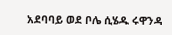አደባባይ ወደ ቦሌ ሲሄዱ ሩዋንዳ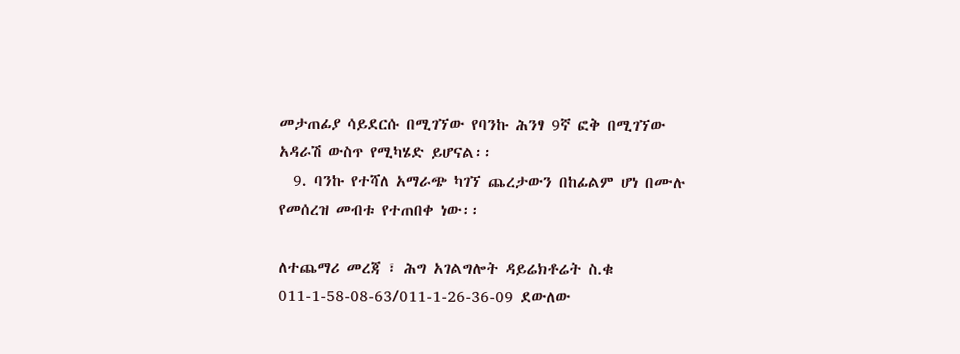መታጠፊያ ሳይደርሱ በሚገኘው የባንኩ ሕንፃ 9ኛ ፎቅ በሚገኘው አዳራሽ ውስጥ የሚካሄድ ይሆናል፡፡
  9. ባንኩ የተሻለ አማራጭ ካገኘ ጨረታውን በከፊልም ሆነ በሙሉ የመሰረዝ መብቱ የተጠበቀ ነው፡፡

ለተጨማሪ መረጃ ፣ ሕግ አገልግሎት ዳይሬክቶሬት ስ.ቁ 011-1-58-08-63/011-1-26-36-09 ደውለው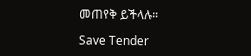መጠየቅ ይችላሉ።

Save Tender